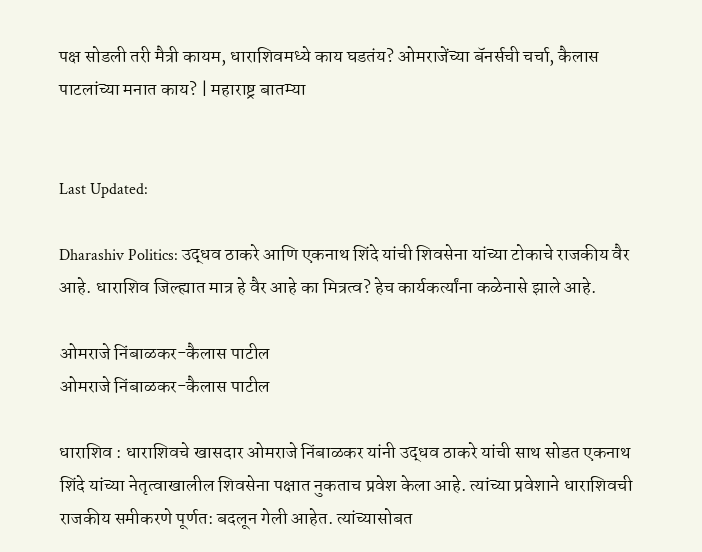पक्ष सोडली तरी मैत्री कायम, धाराशिवमध्ये काय घडतंय? ओमराजेंच्या बॅनर्सची चर्चा, कैलास पाटलांच्या मनात काय? | महाराष्ट्र बातम्या


Last Updated:

Dharashiv Politics: उद्धव ठाकरे आणि एकनाथ शिंदे यांची शिवसेना यांच्या टोकाचे राजकीय वैर आहे. धाराशिव जिल्ह्यात मात्र हे वैर आहे का मित्रत्व? हेच कार्यकर्त्यांना कळेनासे झाले आहे.

ओमराजे निंबाळकर-कैलास पाटील
ओमराजे निंबाळकर-कैलास पाटील

धाराशिव : धाराशिवचे खासदार ओमराजे निंबाळकर यांनी उद्धव ठाकरे यांची साथ सोडत एकनाथ शिंदे यांच्या नेतृत्वाखालील शिवसेना पक्षात नुकताच प्रवेश केला आहे. त्यांच्या प्रवेशाने धाराशिवची राजकीय समीकरणे पूर्णत: बदलून गेली आहेत. त्यांच्यासोबत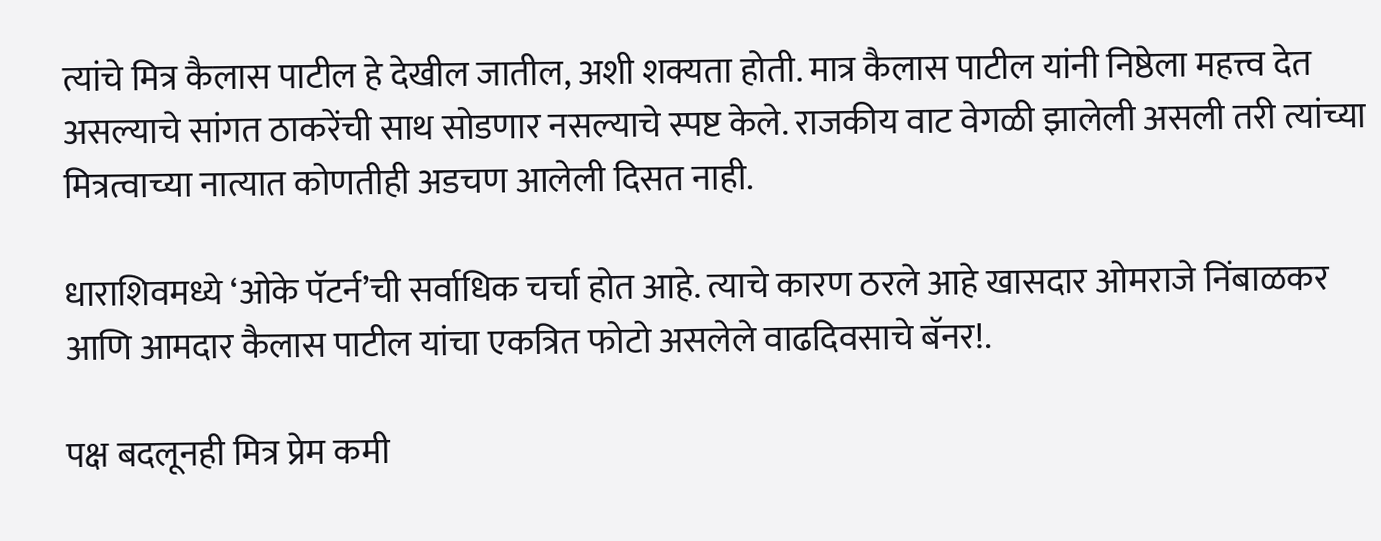त्यांचे मित्र कैलास पाटील हे देखील जातील, अशी शक्यता होती. मात्र कैलास पाटील यांनी निष्ठेला महत्त्व देत असल्याचे सांगत ठाकरेंची साथ सोडणार नसल्याचे स्पष्ट केले. राजकीय वाट वेगळी झालेली असली तरी त्यांच्या मित्रत्वाच्या नात्यात कोणतीही अडचण आलेली दिसत नाही.

धाराशिवमध्ये ‘ओके पॅटर्न’ची सर्वाधिक चर्चा होत आहे. त्याचे कारण ठरले आहे खासदार ओमराजे निंबाळकर आणि आमदार कैलास पाटील यांचा एकत्रित फोटो असलेले वाढदिवसाचे बॅनर!.

पक्ष बदलूनही मित्र प्रेम कमी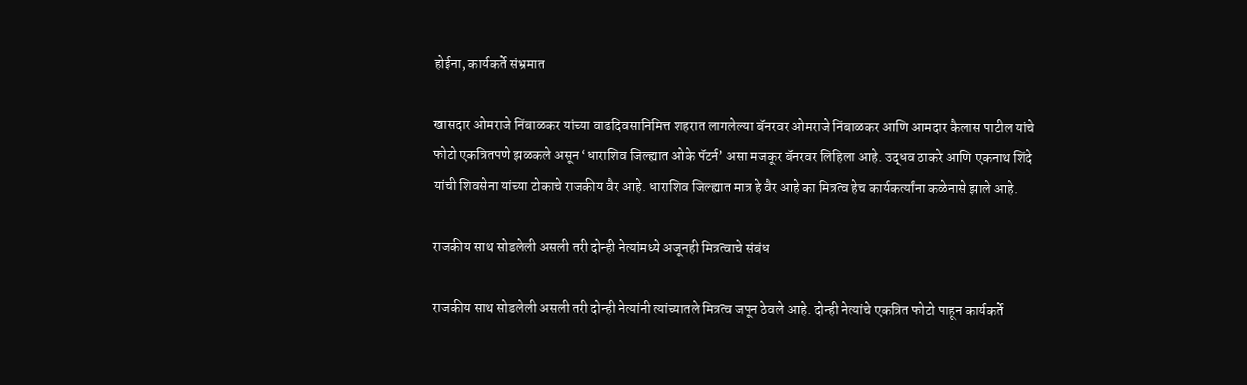होईना, कार्यकर्ते संभ्रमात

खासदार ओमराजे निंबाळकर यांच्या वाढदिवसानिमित्त शहरात लागलेल्या बॅनरवर ओमराजे निंबाळकर आणि आमदार कैलास पाटील यांचे फोटो एकत्रितपणे झळकले असून ‘धाराशिव जिल्ह्यात ओके पॅटर्न’ असा मजकूर बॅनरवर लिहिला आहे. उद्धव ठाकरे आणि एकनाथ शिंदे यांची शिवसेना यांच्या टोकाचे राजकीय वैर आहे. धाराशिव जिल्ह्यात मात्र हे वैर आहे का मित्रत्व हेच कार्यकर्त्यांना कळेनासे झाले आहे.

राजकीय साथ सोडलेली असली तरी दोन्ही नेत्यांमध्ये अजूनही मित्रत्वाचे संबंध

राजकीय साथ सोडलेली असली तरी दोन्ही नेत्यांनी त्यांच्यातले मित्रत्व जपून ठेवले आहे. दोन्ही नेत्यांचे एकत्रित फोटो पाहून कार्यकर्ते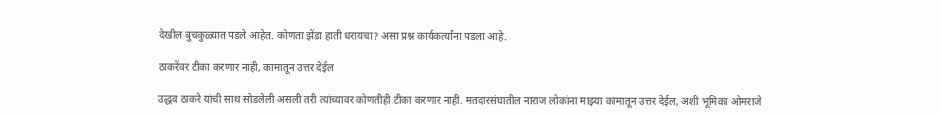देखील बुचकुळ्यात पडले आहेत. कोणता झेंडा हाती धरायचा? असा प्रश्न कार्यकर्त्यांना पडला आहे.

ठाकरेंवर टीका करणार नाही, कामातून उत्तर देईल

उद्धव ठाकरे यांची साथ सोडलेली असली तरी त्यांच्यावर कोणतीही टीका करणार नाही. मतदारसंघातील नाराज लोकांना माझ्या कामातून उत्तर देईल, अशी भूमिका ओमराजे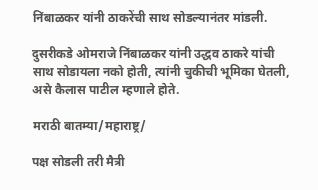निंबाळकर यांनी ठाकरेंची साथ सोडल्यानंतर मांडली.

दुसरीकडे ओमराजे निंबाळकर यांनी उद्धव ठाकरे यांची साथ सोडायला नको होती, त्यांनी चुकीची भूमिका घेतली, असे कैलास पाटील म्हणाले होते.

मराठी बातम्या/महाराष्ट्र/

पक्ष सोडली तरी मैत्री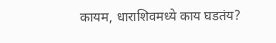कायम, धाराशिवमध्ये काय घडतंय?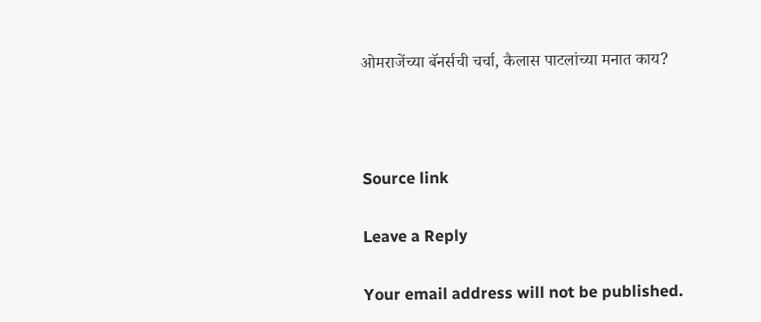ओमराजेंच्या बॅनर्सची चर्चा, कैलास पाटलांच्या मनात काय?



Source link

Leave a Reply

Your email address will not be published.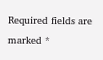Required fields are marked *